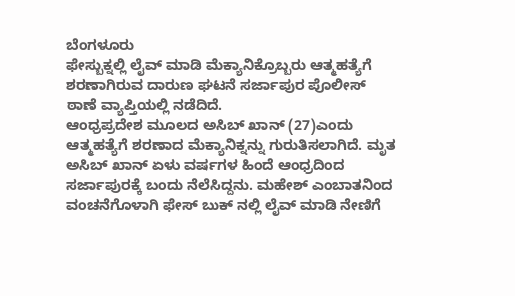ಬೆಂಗಳೂರು
ಫೇಸ್ಬುಕ್ನಲ್ಲಿ ಲೈವ್ ಮಾಡಿ ಮೆಕ್ಯಾನಿಕ್ರೊಬ್ಬರು ಆತ್ಮಹತ್ಯೆಗೆ ಶರಣಾಗಿರುವ ದಾರುಣ ಘಟನೆ ಸರ್ಜಾಪುರ ಪೊಲೀಸ್ ಠಾಣೆ ವ್ಯಾಪ್ತಿಯಲ್ಲಿ ನಡೆದಿದೆ.
ಆಂಧ್ರಪ್ರದೇಶ ಮೂಲದ ಅಸಿಬ್ ಖಾನ್ (27)ಎಂದು ಆತ್ಮಹತ್ಯೆಗೆ ಶರಣಾದ ಮೆಕ್ಯಾನಿಕ್ನನ್ನು ಗುರುತಿಸಲಾಗಿದೆ. ಮೃತ ಅಸಿಬ್ ಖಾನ್ ಏಳು ವರ್ಷಗಳ ಹಿಂದೆ ಆಂಧ್ರದಿಂದ ಸರ್ಜಾಪುರಕ್ಕೆ ಬಂದು ನೆಲೆಸಿದ್ದನು. ಮಹೇಶ್ ಎಂಬಾತನಿಂದ ವಂಚನೆಗೊಳಾಗಿ ಫೇಸ್ ಬುಕ್ ನಲ್ಲಿ ಲೈವ್ ಮಾಡಿ ನೇಣಿಗೆ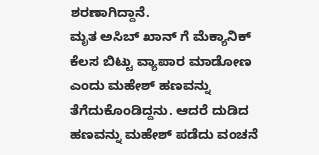ಶರಣಾಗಿದ್ದಾನೆ.
ಮೃತ ಅಸಿಬ್ ಖಾನ್ ಗೆ ಮೆಕ್ಯಾನಿಕ್ ಕೆಲಸ ಬಿಟ್ಟು ವ್ಯಾಪಾರ ಮಾಡೋಣ ಎಂದು ಮಹೇಶ್ ಹಣವನ್ನು ತೆಗೆದುಕೊಂಡಿದ್ದನು. ಆದರೆ ದುಡಿದ ಹಣವನ್ನು ಮಹೇಶ್ ಪಡೆದು ವಂಚನೆ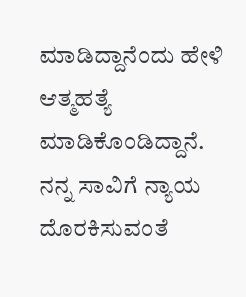ಮಾಡಿದ್ದಾನೆಂದು ಹೇಳಿ ಆತ್ಮಹತ್ಯೆ ಮಾಡಿಕೊಂಡಿದ್ದಾನೆ. ನನ್ನ ಸಾವಿಗೆ ನ್ಯಾಯ ದೊರಕಿಸುವಂತೆ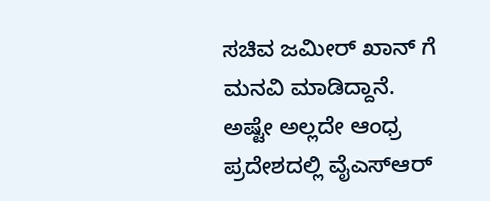ಸಚಿವ ಜಮೀರ್ ಖಾನ್ ಗೆ ಮನವಿ ಮಾಡಿದ್ದಾನೆ. ಅಷ್ಟೇ ಅಲ್ಲದೇ ಆಂಧ್ರ ಪ್ರದೇಶದಲ್ಲಿ ವೈಎಸ್ಆರ್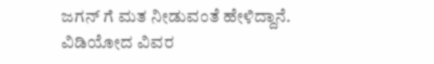ಜಗನ್ ಗೆ ಮತ ನೀಡುವಂತೆ ಹೇಳಿದ್ದಾನೆ.
ವಿಡಿಯೋದ ವಿವರ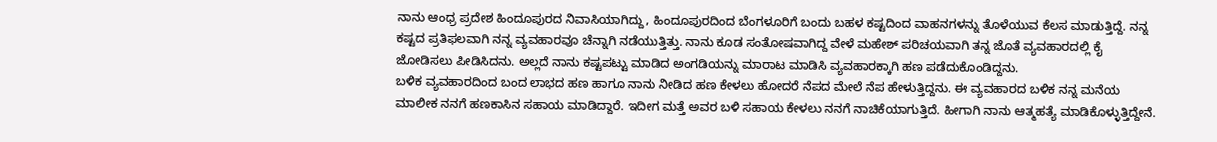ನಾನು ಆಂಧ್ರ ಪ್ರದೇಶ ಹಿಂದೂಪುರದ ನಿವಾಸಿಯಾಗಿದ್ದು, ಹಿಂದೂಪುರದಿಂದ ಬೆಂಗಳೂರಿಗೆ ಬಂದು ಬಹಳ ಕಷ್ಟದಿಂದ ವಾಹನಗಳನ್ನು ತೊಳೆಯುವ ಕೆಲಸ ಮಾಡುತ್ತಿದ್ದೆ. ನನ್ನ ಕಷ್ಟದ ಪ್ರತಿಫಲವಾಗಿ ನನ್ನ ವ್ಯವಹಾರವೂ ಚೆನ್ನಾಗಿ ನಡೆಯುತ್ತಿತ್ತು. ನಾನು ಕೂಡ ಸಂತೋಷವಾಗಿದ್ದ ವೇಳೆ ಮಹೇಶ್ ಪರಿಚಯವಾಗಿ ತನ್ನ ಜೊತೆ ವ್ಯವಹಾರದಲ್ಲಿ ಕೈ ಜೋಡಿಸಲು ಪೀಡಿಸಿದನು. ಅಲ್ಲದೆ ನಾನು ಕಷ್ಟಪಟ್ಟು ಮಾಡಿದ ಅಂಗಡಿಯನ್ನು ಮಾರಾಟ ಮಾಡಿಸಿ ವ್ಯವಹಾರಕ್ಕಾಗಿ ಹಣ ಪಡೆದುಕೊಂಡಿದ್ದನು.
ಬಳಿಕ ವ್ಯವಹಾರದಿಂದ ಬಂದ ಲಾಭದ ಹಣ ಹಾಗೂ ನಾನು ನೀಡಿದ ಹಣ ಕೇಳಲು ಹೋದರೆ ನೆಪದ ಮೇಲೆ ನೆಪ ಹೇಳುತ್ತಿದ್ದನು. ಈ ವ್ಯವಹಾರದ ಬಳಿಕ ನನ್ನ ಮನೆಯ ಮಾಲೀಕ ನನಗೆ ಹಣಕಾಸಿನ ಸಹಾಯ ಮಾಡಿದ್ದಾರೆ. ಇದೀಗ ಮತ್ತೆ ಅವರ ಬಳಿ ಸಹಾಯ ಕೇಳಲು ನನಗೆ ನಾಚಿಕೆಯಾಗುತ್ತಿದೆ. ಹೀಗಾಗಿ ನಾನು ಆತ್ಮಹತ್ಯೆ ಮಾಡಿಕೊಳ್ಳುತ್ತಿದ್ದೇನೆ.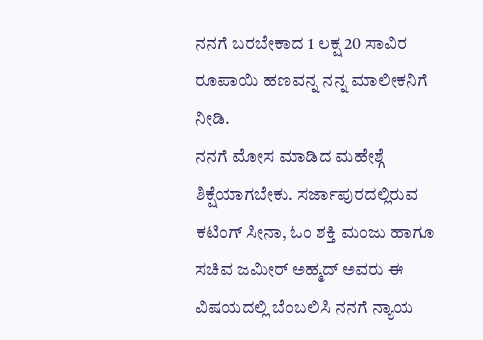ನನಗೆ ಬರಬೇಕಾದ 1 ಲಕ್ಷ 20 ಸಾವಿರ ರೂಪಾಯಿ ಹಣವನ್ನ ನನ್ನ ಮಾಲೀಕನಿಗೆ ನೀಡಿ.
ನನಗೆ ಮೋಸ ಮಾಡಿದ ಮಹೇಶ್ಗೆ ಶಿಕ್ಷೆಯಾಗಬೇಕು. ಸರ್ಜಾಪುರದಲ್ಲಿರುವ ಕಟಿಂಗ್ ಸೀನಾ, ಓಂ ಶಕ್ತಿ ಮಂಜು ಹಾಗೂ ಸಚಿವ ಜಮೀರ್ ಅಹ್ಮದ್ ಅವರು ಈ ವಿಷಯದಲ್ಲಿ ಬೆಂಬಲಿಸಿ ನನಗೆ ನ್ಯಾಯ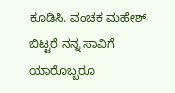ಕೂಡಿಸಿ. ವಂಚಕ ಮಹೇಶ್ ಬಿಟ್ಟರೆ ನನ್ನ ಸಾವಿಗೆ ಯಾರೊಬ್ಬರೂ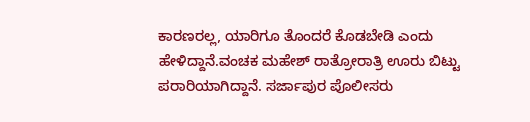ಕಾರಣರಲ್ಲ, ಯಾರಿಗೂ ತೊಂದರೆ ಕೊಡಬೇಡಿ ಎಂದು ಹೇಳಿದ್ದಾನೆ.ವಂಚಕ ಮಹೇಶ್ ರಾತ್ರೋರಾತ್ರಿ ಊರು ಬಿಟ್ಟು ಪರಾರಿಯಾಗಿದ್ದಾನೆ. ಸರ್ಜಾಪುರ ಪೊಲೀಸರು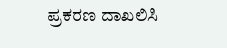ಪ್ರಕರಣ ದಾಖಲಿಸಿ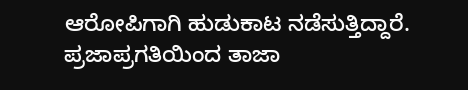ಆರೋಪಿಗಾಗಿ ಹುಡುಕಾಟ ನಡೆಸುತ್ತಿದ್ದಾರೆ.
ಪ್ರಜಾಪ್ರಗತಿಯಿಂದ ತಾಜಾ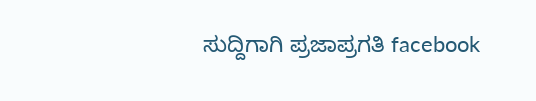ಸುದ್ದಿಗಾಗಿ ಪ್ರಜಾಪ್ರಗತಿ facebook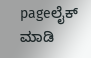pageಲೈಕ್ ಮಾಡಿ